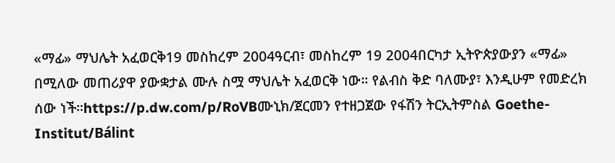«ማፊ» ማህሌት አፈወርቅ19 መስከረም 2004ዓርብ፣ መስከረም 19 2004በርካታ ኢትዮጵያውያን «ማፊ» በሚለው መጠሪያዋ ያውቋታል ሙሉ ስሟ ማህሌት አፈወርቅ ነው። የልብስ ቅድ ባለሙያ፣ እንዲሁም የመድረክ ሰው ነች።https://p.dw.com/p/RoVBሙኒክ/ጀርመን የተዘጋጀው የፋሽን ትርኢትምስል Goethe-Institut/Bálint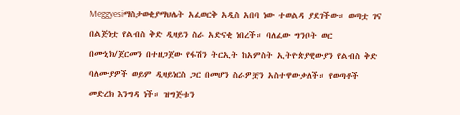Meggyesiማስታወቂያማህሌት አፈወርቅ አዲስ አበባ ነው ተወልዳ ያደገችው። ወጣቷ ገና በልጅነቷ የልብስ ቅድ ዲዛይን ስራ አድናቂ ነበረች። ባለፈው ግንቦት ወር በሙኒክ/ጀርመን በተዘጋጀው የፋሽን ትርኢት ከአምስት ኢትዮጵያዊውያን የልብስ ቅድ ባለሙያዎች ወይም ዲዛይነርስ ጋር በመሆን ስራዎቿን አስተዋውቃለች። የወጣቶች መድረክ እንግዳ ነች። ዝግጅቱን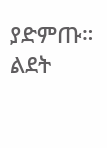ያድምጡ። ልደት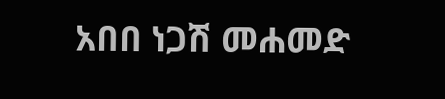አበበ ነጋሽ መሐመድ